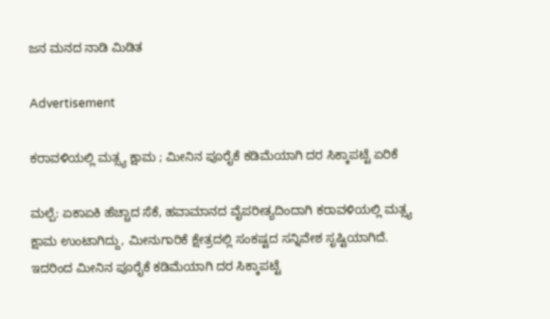ಜನ ಮನದ ನಾಡಿ ಮಿಡಿತ

Advertisement

ಕರಾವಳಿಯಲ್ಲಿ ಮತ್ಸ್ಯ ಕ್ಷಾಮ ; ಮೀನಿನ ಪೂರೈಕೆ ಕಡಿಮೆಯಾಗಿ ದರ ಸಿಕ್ಕಾಪಟ್ಟೆ ಏರಿಕೆ

ಮಲ್ಪೆ: ಏಕಾಏಕಿ ಹೆಚ್ಚಾದ ಸೆಕೆ, ಹವಾಮಾನದ ವೈಪರೀತ್ಯದಿಂದಾಗಿ ಕರಾವಳಿಯಲ್ಲಿ ಮತ್ಸ್ಯ ಕ್ಷಾಮ ಉಂಟಾಗಿದ್ದು, ಮೀನುಗಾರಿಕೆ ಕ್ಷೇತ್ರದಲ್ಲಿ ಸಂಕಷ್ಟದ ಸನ್ನಿವೇಶ ಸೃಷ್ಟಿಯಾಗಿದೆ. ಇದರಿಂದ ಮೀನಿನ ಪೂರೈಕೆ ಕಡಿಮೆಯಾಗಿ ದರ ಸಿಕ್ಕಾಪಟ್ಟೆ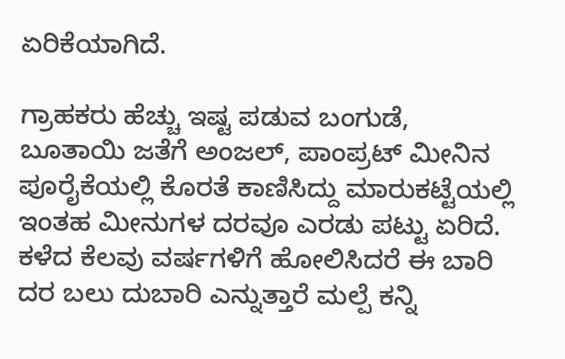ಏರಿಕೆಯಾಗಿದೆ.

ಗ್ರಾಹಕರು ಹೆಚ್ಚು ಇಷ್ಟ ಪಡುವ ಬಂಗುಡೆ, ಬೂತಾಯಿ ಜತೆಗೆ ಅಂಜಲ್‌, ಪಾಂಪ್ರಟ್‌ ಮೀನಿನ ಪೂರೈಕೆಯಲ್ಲಿ ಕೊರತೆ ಕಾಣಿಸಿದ್ದು ಮಾರುಕಟ್ಟೆಯಲ್ಲಿ ಇಂತಹ ಮೀನುಗಳ ದರವೂ ಎರಡು ಪಟ್ಟು ಏರಿದೆ. ಕಳೆದ ಕೆಲವು ವರ್ಷಗಳಿಗೆ ಹೋಲಿಸಿದರೆ ಈ ಬಾರಿ ದರ ಬಲು ದುಬಾರಿ ಎನ್ನುತ್ತಾರೆ ಮಲ್ಪೆ ಕನ್ನಿ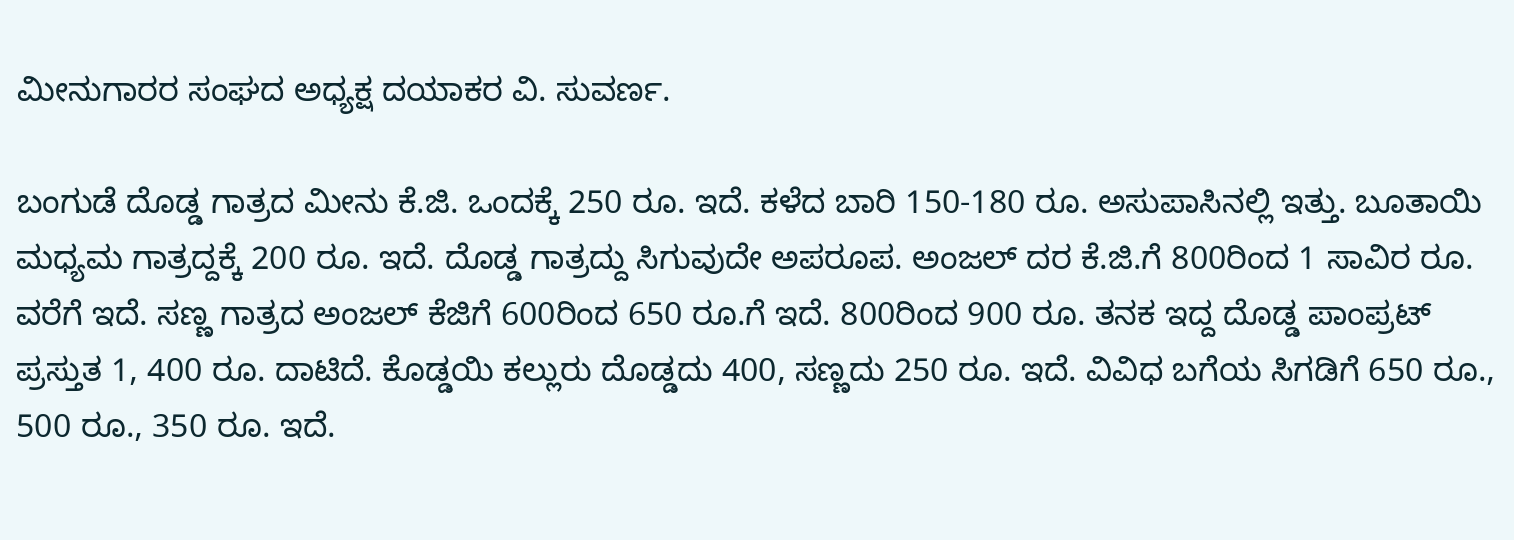ಮೀನುಗಾರರ ಸಂಘದ ಅಧ್ಯಕ್ಷ ದಯಾಕರ ವಿ. ಸುವರ್ಣ.

ಬಂಗುಡೆ ದೊಡ್ಡ ಗಾತ್ರದ ಮೀನು ಕೆ.ಜಿ. ಒಂದಕ್ಕೆ 250 ರೂ. ಇದೆ. ಕಳೆದ ಬಾರಿ 150-180 ರೂ. ಅಸುಪಾಸಿನಲ್ಲಿ ಇತ್ತು. ಬೂತಾಯಿ ಮಧ್ಯಮ ಗಾತ್ರದ್ದಕ್ಕೆ 200 ರೂ. ಇದೆ. ದೊಡ್ಡ ಗಾತ್ರದ್ದು ಸಿಗುವುದೇ ಅಪರೂಪ. ಅಂಜಲ್‌ ದರ ಕೆ.ಜಿ.ಗೆ 800ರಿಂದ 1 ಸಾವಿರ ರೂ. ವರೆಗೆ ಇದೆ. ಸಣ್ಣ ಗಾತ್ರದ ಅಂಜಲ್‌ ಕೆಜಿಗೆ 600ರಿಂದ 650 ರೂ.ಗೆ ಇದೆ. 800ರಿಂದ 900 ರೂ. ತನಕ ಇದ್ದ ದೊಡ್ಡ ಪಾಂಪ್ರಟ್‌ ಪ್ರಸ್ತುತ 1, 400 ರೂ. ದಾಟಿದೆ. ಕೊಡ್ಡಯಿ ಕಲ್ಲುರು ದೊಡ್ಡದು 400, ಸಣ್ಣದು 250 ರೂ. ಇದೆ. ವಿವಿಧ ಬಗೆಯ ಸಿಗಡಿಗೆ 650 ರೂ., 500 ರೂ., 350 ರೂ. ಇದೆ.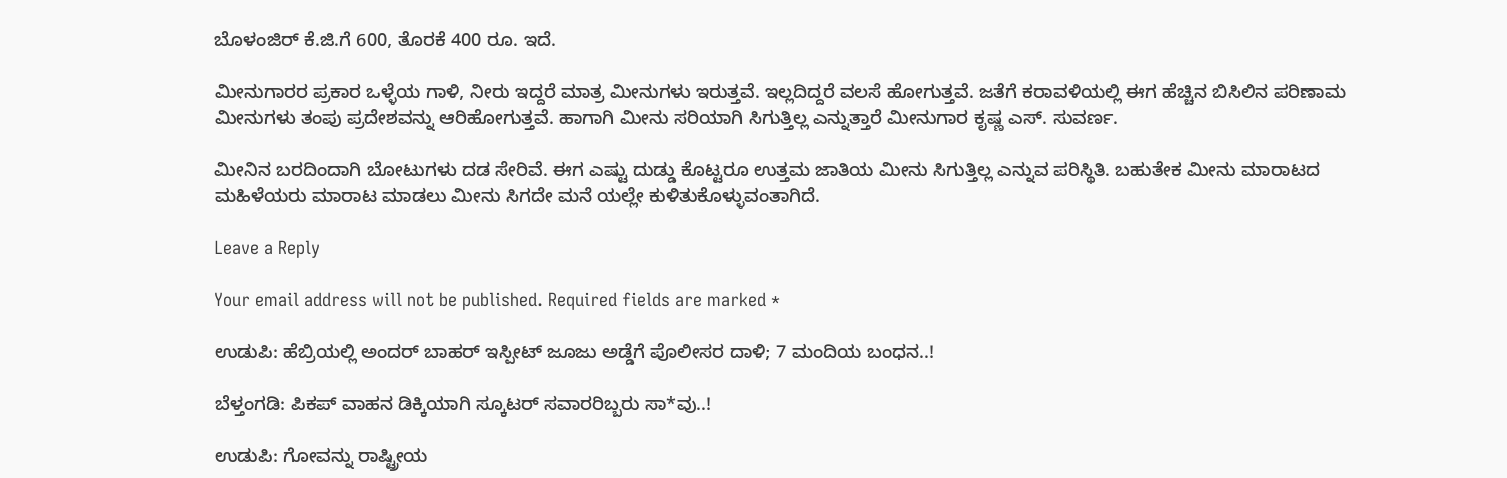ಬೊಳಂಜಿರ್‌ ಕೆ.ಜಿ.ಗೆ 600, ತೊರಕೆ 400 ರೂ. ಇದೆ.

ಮೀನುಗಾರರ ಪ್ರಕಾರ ಒಳ್ಳೆಯ ಗಾಳಿ, ನೀರು ಇದ್ದರೆ ಮಾತ್ರ ಮೀನುಗಳು ಇರುತ್ತವೆ. ಇಲ್ಲದಿದ್ದರೆ ವಲಸೆ ಹೋಗುತ್ತವೆ. ಜತೆಗೆ ಕರಾವಳಿಯಲ್ಲಿ ಈಗ ಹೆಚ್ಚಿನ ಬಿಸಿಲಿನ ಪರಿಣಾಮ ಮೀನುಗಳು ತಂಪು ಪ್ರದೇಶವನ್ನು ಆರಿಹೋಗುತ್ತವೆ. ಹಾಗಾಗಿ ಮೀನು ಸರಿಯಾಗಿ ಸಿಗುತ್ತಿಲ್ಲ ಎನ್ನುತ್ತಾರೆ ಮೀನುಗಾರ ಕೃಷ್ಣ ಎಸ್‌. ಸುವರ್ಣ.

ಮೀನಿನ ಬರದಿಂದಾಗಿ ಬೋಟುಗಳು ದಡ ಸೇರಿವೆ. ಈಗ ಎಷ್ಟು ದುಡ್ಡು ಕೊಟ್ಟರೂ ಉತ್ತಮ ಜಾತಿಯ ಮೀನು ಸಿಗುತ್ತಿಲ್ಲ ಎನ್ನುವ ಪರಿಸ್ಥಿತಿ. ಬಹುತೇಕ ಮೀನು ಮಾರಾಟದ ಮಹಿಳೆಯರು ಮಾರಾಟ ಮಾಡಲು ಮೀನು ಸಿಗದೇ ಮನೆ ಯಲ್ಲೇ ಕುಳಿತುಕೊಳ್ಳುವಂತಾಗಿದೆ.

Leave a Reply

Your email address will not be published. Required fields are marked *

ಉಡುಪಿ: ಹೆಬ್ರಿಯಲ್ಲಿ ಅಂದರ್ ಬಾಹರ್ ಇಸ್ಪೀಟ್ ಜೂಜು ಅಡ್ಡೆಗೆ ಪೊಲೀಸರ ದಾಳಿ; 7 ಮಂದಿಯ ಬಂಧನ..!

ಬೆಳ್ತಂಗಡಿ: ಪಿಕಪ್ ವಾಹನ ಡಿಕ್ಕಿಯಾಗಿ ಸ್ಕೂಟರ್ ಸವಾರರಿಬ್ಬರು ಸಾ*ವು..!

ಉಡುಪಿ: ಗೋವನ್ನು ರಾಷ್ಟ್ರೀಯ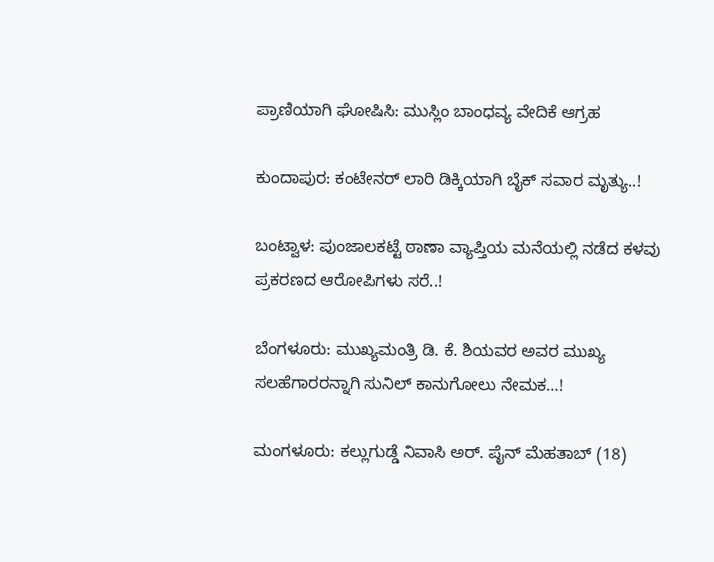ಪ್ರಾಣಿಯಾಗಿ ಘೋಷಿಸಿ: ಮುಸ್ಲಿಂ ಬಾಂಧವ್ಯ ವೇದಿಕೆ ಆಗ್ರಹ

ಕುಂದಾಪುರ: ಕಂಟೇನರ್ ಲಾರಿ ಡಿಕ್ಕಿಯಾಗಿ ಬೈಕ್ ಸವಾರ ಮೃತ್ಯು..!

ಬಂಟ್ವಾಳ: ಪುಂಜಾಲಕಟ್ಟೆ ಠಾಣಾ ವ್ಯಾಪ್ತಿಯ ಮನೆಯಲ್ಲಿ ನಡೆದ ಕಳವು ಪ್ರಕರಣದ ಆರೋಪಿಗಳು ಸರೆ..!

ಬೆಂಗಳೂರು: ಮುಖ್ಯಮಂತ್ರಿ ಡಿ. ಕೆ. ಶಿಯವರ ಅವರ ಮುಖ್ಯ ಸಲಹೆಗಾರರನ್ನಾಗಿ ಸುನಿಲ್ ಕಾನುಗೋಲು ನೇಮಕ…!

ಮಂಗಳೂರು: ಕಲ್ಲುಗುಡ್ಡೆ ನಿವಾಸಿ ಅರ್. ಪೈನ್ ಮೆಹತಾಬ್ (18)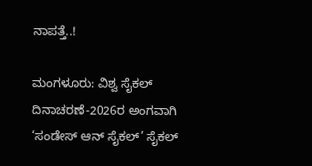ನಾಪತ್ತೆ..!

ಮಂಗಳೂರು: ವಿಶ್ವ ಸೈಕಲ್ ದಿನಾಚರಣೆ-2026ರ ಅಂಗವಾಗಿ ‘ಸಂಡೇಸ್ ಆನ್ ಸೈಕಲ್’ ಸೈಕಲ್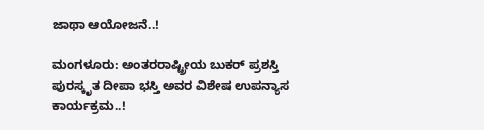ಜಾಥಾ ಆಯೋಜನೆ..!

ಮಂಗಳೂರು: ಅಂತರರಾಷ್ಟ್ರೀಯ ಬುಕರ್ ಪ್ರಶಸ್ತಿ ಪುರಸ್ಕೃತ ದೀಪಾ ಭಸ್ತಿ ಅವರ ವಿಶೇಷ ಉಪನ್ಯಾಸ ಕಾರ್ಯಕ್ರಮ..!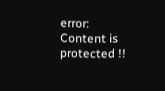error: Content is protected !!